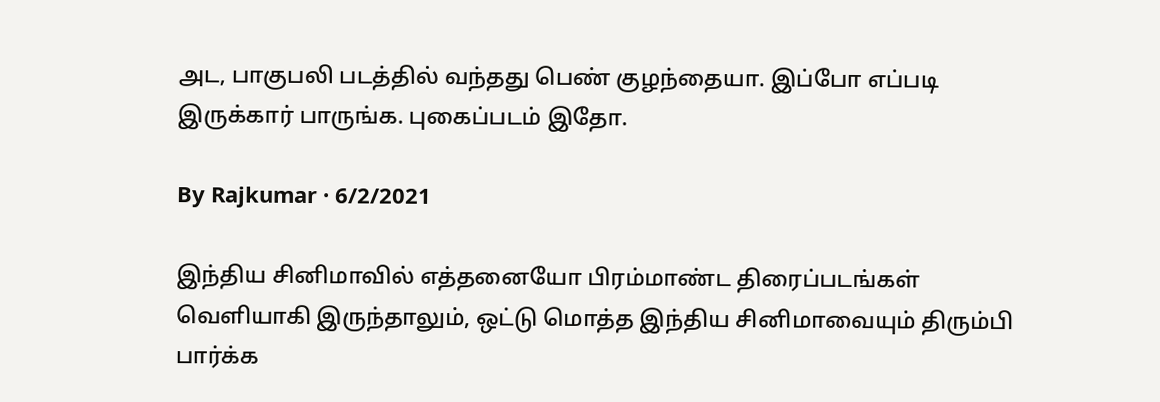அட, பாகுபலி படத்தில் வந்தது பெண் குழந்தையா. இப்போ எப்படி இருக்கார் பாருங்க. புகைப்படம் இதோ.

By Rajkumar · 6/2/2021

இந்திய சினிமாவில் எத்தனையோ பிரம்மாண்ட திரைப்படங்கள் வெளியாகி இருந்தாலும், ஒட்டு மொத்த இந்திய சினிமாவையும் திரும்பி பார்க்க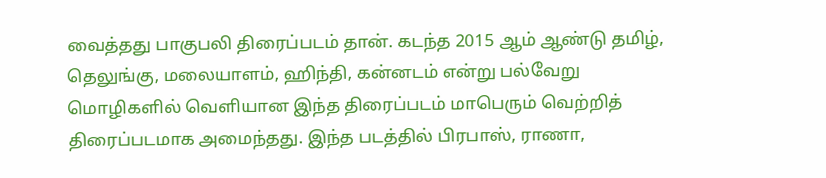வைத்தது பாகுபலி திரைப்படம் தான். கடந்த 2015 ஆம் ஆண்டு தமிழ், தெலுங்கு, மலையாளம், ஹிந்தி, கன்னடம் என்று பல்வேறு மொழிகளில் வெளியான இந்த திரைப்படம் மாபெரும் வெற்றித் திரைப்படமாக அமைந்தது. இந்த படத்தில் பிரபாஸ், ராணா,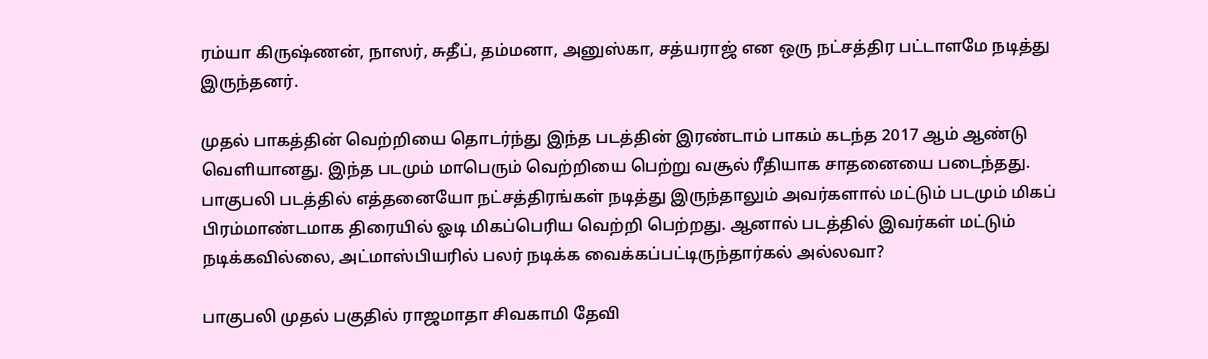ரம்யா கிருஷ்ணன், நாஸர், சுதீப், தம்மனா, அனுஸ்கா, சத்யராஜ் என ஒரு நட்சத்திர பட்டாளமே நடித்து இருந்தனர்.

முதல் பாகத்தின் வெற்றியை தொடர்ந்து இந்த படத்தின் இரண்டாம் பாகம் கடந்த 2017 ஆம் ஆண்டு வெளியானது. இந்த படமும் மாபெரும் வெற்றியை பெற்று வசூல் ரீதியாக சாதனையை படைந்தது. பாகுபலி படத்தில் எத்தனையோ நட்சத்திரங்கள் நடித்து இருந்தாலும் அவர்களால் மட்டும் படமும் மிகப் பிரம்மாண்டமாக திரையில் ஓடி மிகப்பெரிய வெற்றி பெற்றது. ஆனால் படத்தில் இவர்கள் மட்டும் நடிக்கவில்லை, அட்மாஸ்பியரில் பலர் நடிக்க வைக்கப்பட்டிருந்தார்கல் அல்லவா?

பாகுபலி முதல் பகுதில் ராஜமாதா சிவகாமி தேவி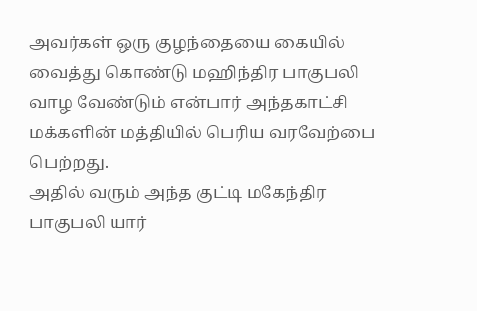அவர்கள் ஒரு குழந்தையை கையில் வைத்து கொண்டு மஹிந்திர பாகுபலி வாழ வேண்டும் என்பார் அந்தகாட்சி மக்களின் மத்தியில் பெரிய வரவேற்பை பெற்றது.
அதில் வரும் அந்த குட்டி மகேந்திர பாகுபலி யார்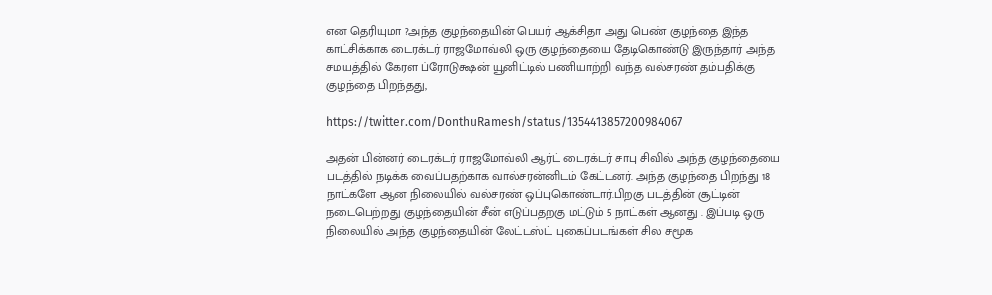என தெரியுமா ?அந்த குழந்தையின் பெயர் ஆக்சிதா அது பெண் குழந்தை இந்த காட்சிக்காக டைரக்டர் ராஜமோவ்லி ஒரு குழந்தையை தேடிகொண்டு இருந்தார் அந்த சமயத்தில் கேரள ப்ரோடுக்ஷன் யூனிட்டில் பணியாற்றி வந்த வல்சரண் தம்பதிக்கு குழந்தை பிறந்தது,

https://twitter.com/DonthuRamesh/status/1354413857200984067

அதன் பின்னர் டைரக்டர் ராஜமோவ்லி ஆர்ட் டைரக்டர் சாபு சிவில் அந்த குழந்தையை படத்தில் நடிக்க வைப்பதற்காக வால்சரன்னிடம் கேட்டனர். அந்த குழந்தை பிறந்து 18 நாட்களே ஆன நிலையில் வல்சரண் ஒப்புகொண்டார்.பிறகு படத்தின் சூட்டின் நடைபெற்றது குழந்தையின் சீன் எடுப்பதறகு மட்டும் 5 நாட்கள் ஆனது . இப்படி ஒரு நிலையில் அந்த குழந்தையின் லேட்டஸ்ட் புகைப்படங்கள் சில சமூக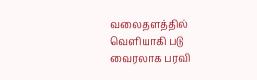வலைதளத்தில் வெளியாகி படு வைரலாக பரவி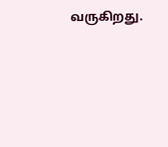வருகிறது.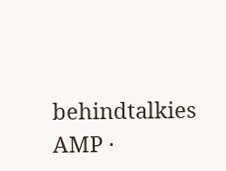behindtalkies AMP ·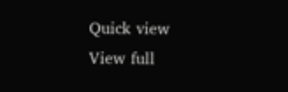Quick view
View full